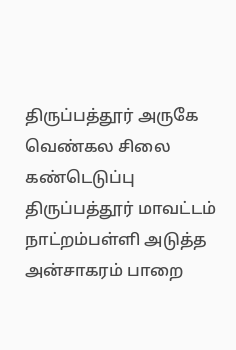திருப்பத்தூர் அருகே வெண்கல சிலை கண்டெடுப்பு
திருப்பத்தூர் மாவட்டம் நாட்றம்பள்ளி அடுத்த அன்சாகரம் பாறை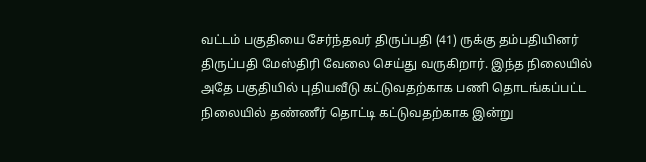வட்டம் பகுதியை சேர்ந்தவர் திருப்பதி (41) ருக்கு தம்பதியினர் திருப்பதி மேஸ்திரி வேலை செய்து வருகிறார். இந்த நிலையில் அதே பகுதியில் புதியவீடு கட்டுவதற்காக பணி தொடங்கப்பட்ட நிலையில் தண்ணீர் தொட்டி கட்டுவதற்காக இன்று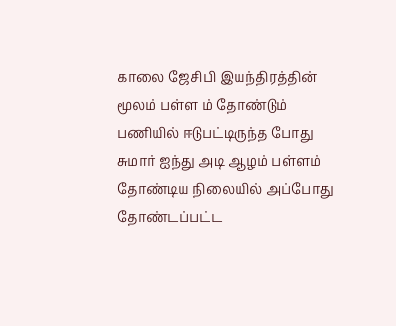காலை ஜேசிபி இயந்திரத்தின் மூலம் பள்ள ம் தோண்டும் பணியில் ஈடுபட்டிருந்த போது சுமார் ஐந்து அடி ஆழம் பள்ளம் தோண்டிய நிலையில் அப்போது தோண்டப்பட்ட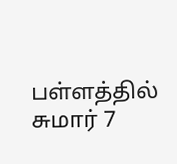பள்ளத்தில் சுமார் 7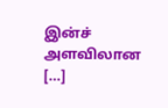இன்ச் அளவிலான […]